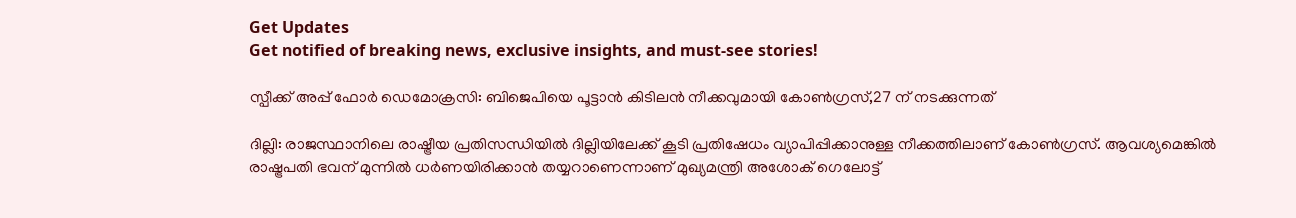Get Updates
Get notified of breaking news, exclusive insights, and must-see stories!

സ്പീക്ക് അപ്പ് ഫോര്‍ ഡെമോക്രസി: ബിജെപിയെ പൂട്ടാന്‍ കിടിലന്‍ നീക്കവുമായി കോണ്‍ഗ്രസ്,27 ന് നടക്കുന്നത്

ദില്ലി: രാജസ്ഥാനിലെ രാഷ്ട്രീയ പ്രതിസന്ധിയില്‍ ദില്ലിയിലേക്ക് കൂടി പ്രതിഷേധം വ്യാപിപ്പിക്കാനുള്ള നീക്കത്തിലാണ് കോണ്‍ഗ്രസ്. ആവശ്യമെങ്കില്‍ രാഷ്ട്രപതി ഭവന് മുന്നില്‍ ധര്‍ണയിരിക്കാന്‍ തയ്യറാണെന്നാണ് മുഖ്യമന്ത്രി അശോക് ഗെലോട്ട്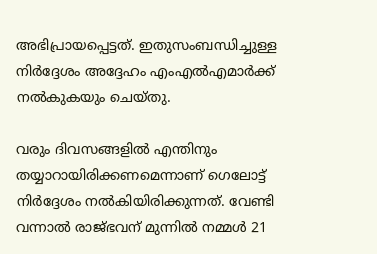അഭിപ്രായപ്പെട്ടത്. ഇതുസംബന്ധിച്ചുള്ള നിര്‍ദ്ദേശം അദ്ദേഹം എംഎല്‍എമാര്‍ക്ക് നല്‍കുകയും ചെയ്തു.

വരും ദിവസങ്ങളില്‍ എന്തിനും തയ്യാറായിരിക്കണമെന്നാണ് ഗെലോട്ട് നിര്‍ദ്ദേശം നല്‍കിയിരിക്കുന്നത്. വേണ്ടി വന്നാല്‍ രാജ്ഭവന് മുന്നില്‍ നമ്മള്‍ 21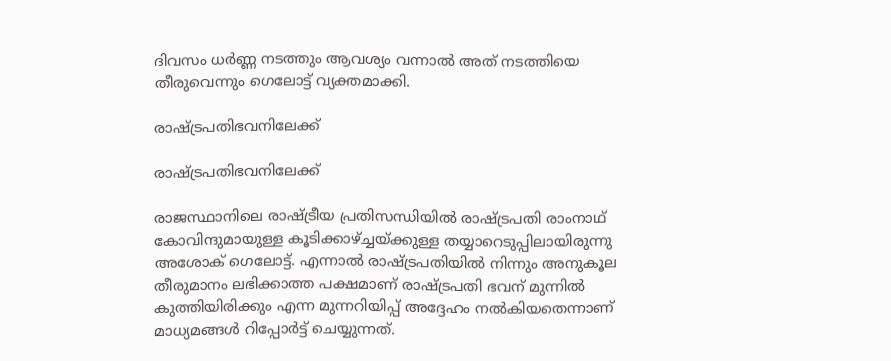ദിവസം ധര്‍ണ്ണ നടത്തും ആവശ്യം വന്നാല്‍ അത് നടത്തിയെ തീരുവെന്നും ഗെലോട്ട് വ്യക്തമാക്കി.

രാഷ്ട്രപതിഭവനിലേക്ക്

രാഷ്ട്രപതിഭവനിലേക്ക്

രാജസ്ഥാനിലെ രാഷ്ട്രീയ പ്രതിസന്ധിയില്‍ രാഷ്ട്രപതി രാംനാഥ് കോവിന്ദുമായുള്ള കൂടിക്കാഴ്ച്ചയ്ക്കുള്ള തയ്യാറെടുപ്പിലായിരുന്നു അശോക് ഗെലോട്ട്. എന്നാല്‍ രാഷ്ട്രപതിയില്‍ നിന്നും അനുകൂല തീരുമാനം ലഭിക്കാത്ത പക്ഷമാണ് രാഷ്ട്രപതി ഭവന് മുന്നില്‍ കുത്തിയിരിക്കും എന്ന മുന്നറിയിപ്പ് അദ്ദേഹം നല്‍കിയതെന്നാണ് മാധ്യമങ്ങള്‍ റിപ്പോര്‍ട്ട് ചെയ്യുന്നത്.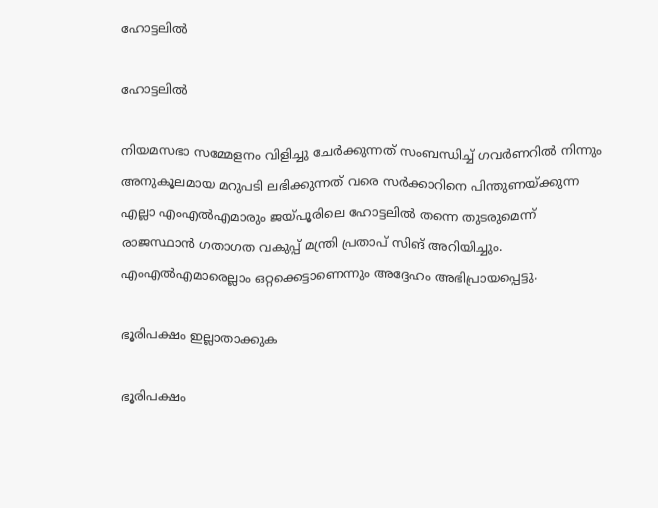ഹോട്ടലില്‍

ഹോട്ടലില്‍

നിയമസഭാ സമ്മേളനം വിളിച്ചു ചേര്‍ക്കുന്നത് സംബന്ധിച്ച് ഗവര്‍ണറില്‍ നിന്നും അനുകൂലമായ മറുപടി ലഭിക്കുന്നത് വരെ സര്‍ക്കാറിനെ പിന്തുണയ്ക്കുന്ന എല്ലാ എംഎല്‍എമാരും ജയ്പൂരിലെ ഹോട്ടലില്‍ തന്നെ തുടരുമെന്ന് രാജസ്ഥാന്‍ ഗതാഗത വകുപ്പ് മന്ത്രി പ്രതാപ് സിങ് അറിയിച്ചും. എംഎല്‍എമാരെല്ലാം ഒറ്റക്കെട്ടാണെന്നും അദ്ദേഹം അഭിപ്രായപ്പെട്ടു.

ഭൂരിപക്ഷം ഇല്ലാതാക്കുക

ഭൂരിപക്ഷം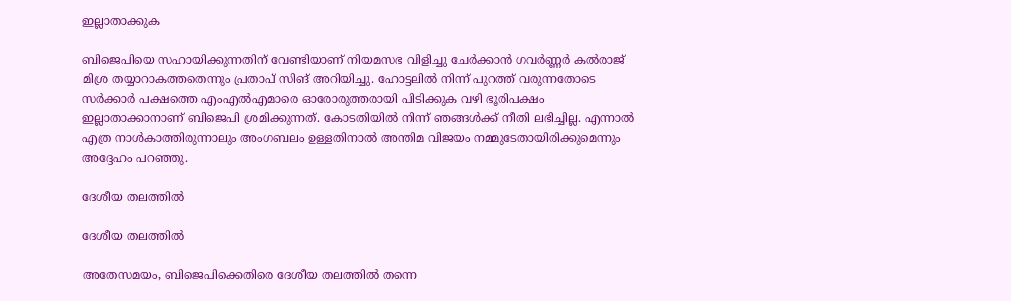ഇല്ലാതാക്കുക

ബിജെപിയെ സഹായിക്കുന്നതിന് വേണ്ടിയാണ് നിയമസഭ വിളിച്ചു ചേര്‍ക്കാന്‍ ഗവര്‍ണ്ണര്‍ കല്‍രാജ് മിശ്ര തയ്യാറാകത്തതെന്നും പ്രതാപ് സിങ് അറിയിച്ചു. ഹോട്ടലില്‍ നിന്ന് പുറത്ത് വരുന്നതോടെ സര്‍ക്കാര്‍ പക്ഷത്തെ എംഎല്‍എമാരെ ഓരോരുത്തരായി പിടിക്കുക വഴി ഭൂരിപക്ഷം ഇല്ലാതാക്കാനാണ് ബിജെപി ശ്രമിക്കുന്നത്. കോടതിയില്‍ നിന്ന് ഞങ്ങള്‍ക്ക് നീതി ലഭിച്ചില്ല. എന്നാല്‍ എത്ര നാള്‍കാത്തിരുന്നാലും അംഗബലം ഉള്ളതിനാല്‍ അന്തിമ വിജയം നമ്മുടേതായിരിക്കുമെന്നും അദ്ദേഹം പറഞ്ഞു.

ദേശീയ തലത്തില്‍

ദേശീയ തലത്തില്‍

അതേസമയം, ബിജെപിക്കെതിരെ ദേശീയ തലത്തില്‍ തന്നെ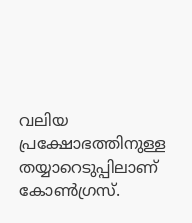വലിയ പ്രക്ഷോഭത്തിനുള്ള തയ്യാറെടുപ്പിലാണ് കോണ്‍ഗ്രസ്.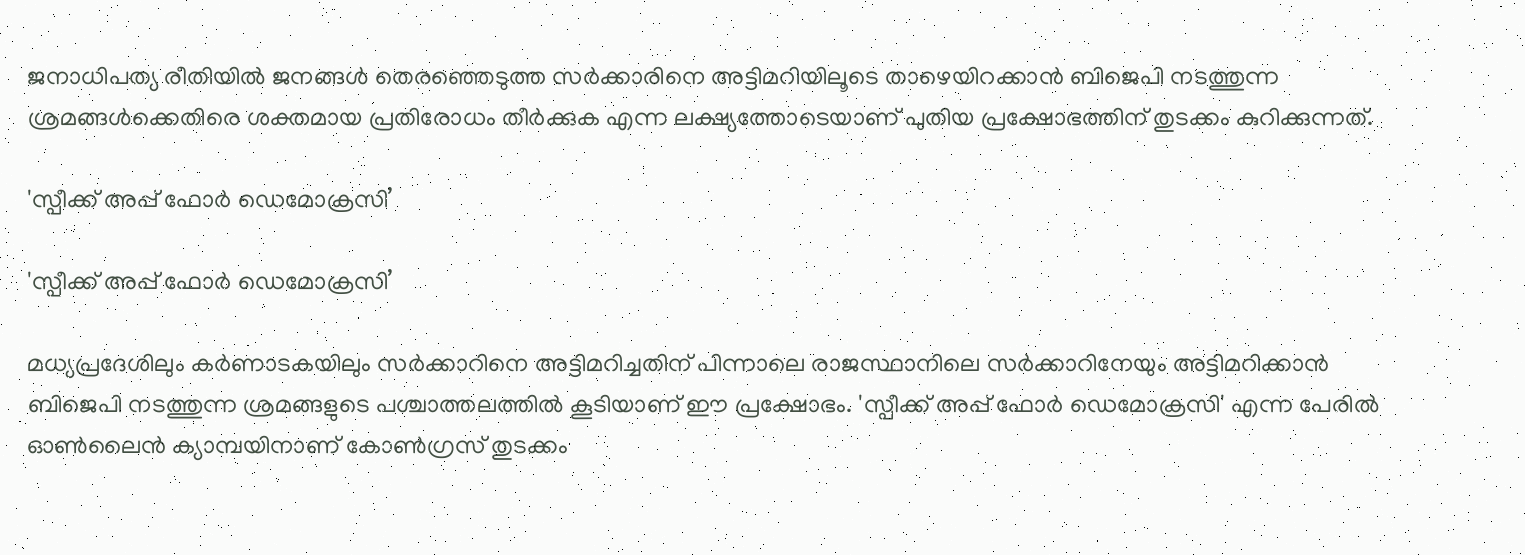ജനാധിപത്യ രീതിയില്‍ ജനങ്ങള്‍ തെരഞ്ഞെടുത്ത സര്‍ക്കാരിനെ അട്ടിമറിയിലൂടെ താഴെയിറക്കാന്‍ ബിജെപി നടത്തുന്ന ശ്രമങ്ങള്‍ക്കെതിരെ ശക്തമായ പ്രതിരോധം തീര്‍ക്കുക എന്ന ലക്ഷ്യത്തോടെയാണ് പുതിയ പ്രക്ഷോഭത്തിന് തുടക്കം കുറിക്കുന്നത്.

'സ്പീക്ക് അപ്പ് ഫോര്‍ ഡെമോക്രസി’

'സ്പീക്ക് അപ്പ് ഫോര്‍ ഡെമോക്രസി’

മധ്യപ്രദേശിലും കര്‍ണാടകയിലും സര്‍ക്കാറിനെ അട്ടിമറിച്ചതിന് പിന്നാലെ രാജസ്ഥാനിലെ സര്‍ക്കാറിനേയും അട്ടിമറിക്കാന്‍ ബിജെപി നടത്തുന്ന ശ്രമങ്ങളുടെ പശ്ചാത്തലത്തില്‍ കൂടിയാണ് ഈ പ്രക്ഷോഭം. 'സ്പീക്ക് അപ്പ് ഫോര്‍ ഡെമോക്രസി' എന്ന പേരില്‍ ഓണ്‍ലൈന്‍ ക്യാമ്പയിനാണ് കോണ്‍ഗ്രസ് തുടക്കം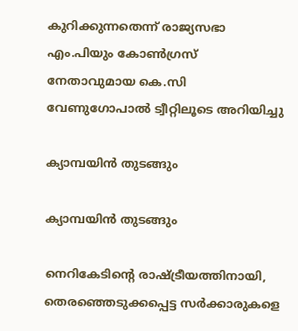കുറിക്കുന്നതെന്ന് രാജ്യസഭാ എം.പിയും കോണ്‍ഗ്രസ് നേതാവുമായ കെ.സി വേണുഗോപാല്‍ ട്വീറ്റിലൂടെ അറിയിച്ചു

ക്യാമ്പയിന്‍ തുടങ്ങും

ക്യാമ്പയിന്‍ തുടങ്ങും

നെറികേടിന്‍റെ രാഷ്ട്രീയത്തിനായി, തെരഞ്ഞെടുക്കപ്പെട്ട സര്‍ക്കാരുകളെ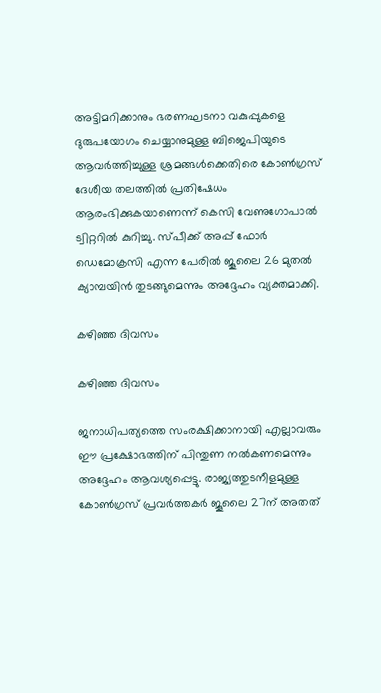അട്ടിമറിക്കാനും ഭരണഘടനാ വകുപ്പുകളെ ദുരുപയോഗം ചെയ്യാനുമുള്ള ബിജെപിയുടെ ആവര്‍ത്തിച്ചുള്ള ശ്രമങ്ങള്‍ക്കെതിരെ കോണ്‍ഗ്രസ് ദേശീയ തലത്തില്‍ പ്രതിഷേധം ആരംഭിക്കുകയാണെന്ന് കെസി വേണുഗോപാല്‍ ട്വിറ്ററില്‍ കുറിച്ചു. സ്പീക്ക് അപ്പ് ഫോര്‍ ഡെമോക്രസി എന്ന പേരില്‍ ജൂലൈ 26 മുതല്‍ ക്യാമ്പയിന്‍ തുടങ്ങുമെന്നും അദ്ദേഹം വ്യക്തമാക്കി.

കഴിഞ്ഞ ദിവസം

കഴിഞ്ഞ ദിവസം

ജനാധിപത്യത്തെ സംരക്ഷിക്കാനായി എല്ലാവരും ഈ പ്രക്ഷോഭത്തിന് പിന്തുണ നല്‍കണമെന്നും അദ്ദേഹം ആവശ്യപ്പെട്ടു. രാജ്യത്തുടനീളമുള്ള കോണ്‍ഗ്രസ് പ്രവര്‍ത്തകര്‍ ജൂലൈ 27ന് അതത്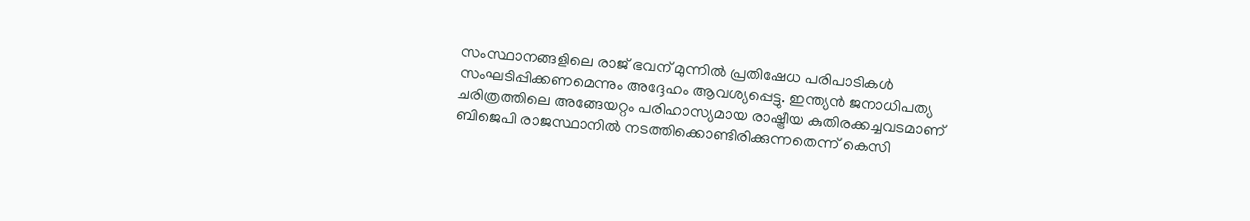സംസ്ഥാനങ്ങളിലെ രാജ് ഭവന് മുന്നില്‍ പ്രതിഷേധ പരിപാടികള്‍ സംഘടിപ്പിക്കണമെന്നും അദ്ദേഹം ആവശ്യപ്പെട്ടു. ഇന്ത്യൻ ജനാധിപത്യ ചരിത്രത്തിലെ അങ്ങേയറ്റം പരിഹാസ്യമായ രാഷ്ട്രീയ കുതിരക്കച്ചവടമാണ് ബിജെപി രാജസ്ഥാനിൽ നടത്തിക്കൊണ്ടിരിക്കുന്നതെന്ന് കെസി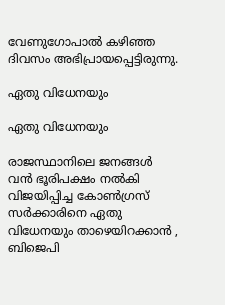വേണുഗോപാല്‍ കഴിഞ്ഞ ദിവസം അഭിപ്രായപ്പെട്ടിരുന്നു.

ഏതു വിധേനയും

ഏതു വിധേനയും

രാജസ്ഥാനിലെ ജനങ്ങൾ വൻ ഭൂരിപക്ഷം നൽകി വിജയിപ്പിച്ച കോൺഗ്രസ് സർക്കാരിനെ ഏതു വിധേനയും താഴെയിറക്കാൻ , ബിജെപി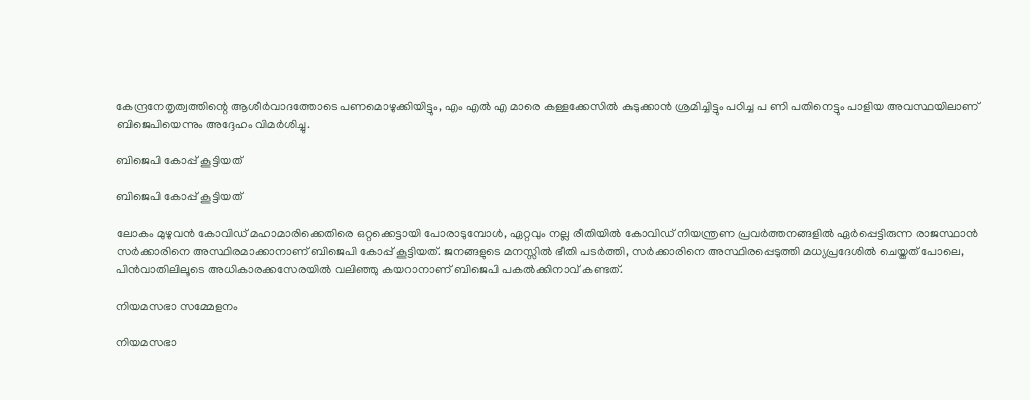കേന്ദ്രനേതൃത്വത്തിന്റെ ആശീർവാദത്തോടെ പണമൊഴുക്കിയിട്ടും, എം എൽ എ മാരെ കള്ളക്കേസിൽ കുടുക്കാൻ ശ്രമിച്ചിട്ടും പഠിച്ച പ ണി പതിനെട്ടും പാളിയ അവസ്ഥയിലാണ് ബിജെപിയെന്നും അദ്ദേഹം വിമര്‍ശിച്ചു.

ബിജെപി കോപ്പ് കൂട്ടിയത്

ബിജെപി കോപ്പ് കൂട്ടിയത്

ലോകം മുഴുവൻ കോവിഡ് മഹാമാരിക്കെതിരെ ഒറ്റക്കെട്ടായി പോരാടുമ്പോൾ, ഏറ്റവും നല്ല രീതിയിൽ കോവിഡ് നിയന്ത്രണ പ്രവർത്തനങ്ങളിൽ ഏർപ്പെട്ടിരുന്ന രാജസ്ഥാൻ സർക്കാരിനെ അസ്ഥിരമാക്കാനാണ് ബിജെപി കോപ്പ് കൂട്ടിയത്. ജനങ്ങളുടെ മനസ്സിൽ ഭീതി പടർത്തി, സർക്കാരിനെ അസ്ഥിരപ്പെടുത്തി മധ്യപ്രദേശിൽ ചെയ്തത് പോലെ, പിൻവാതിലിലൂടെ അധികാരക്കസേരയിൽ വലിഞ്ഞു കയറാനാണ് ബിജെപി പകൽക്കിനാവ് കണ്ടത്.

നിയമസഭാ സമ്മേളനം

നിയമസഭാ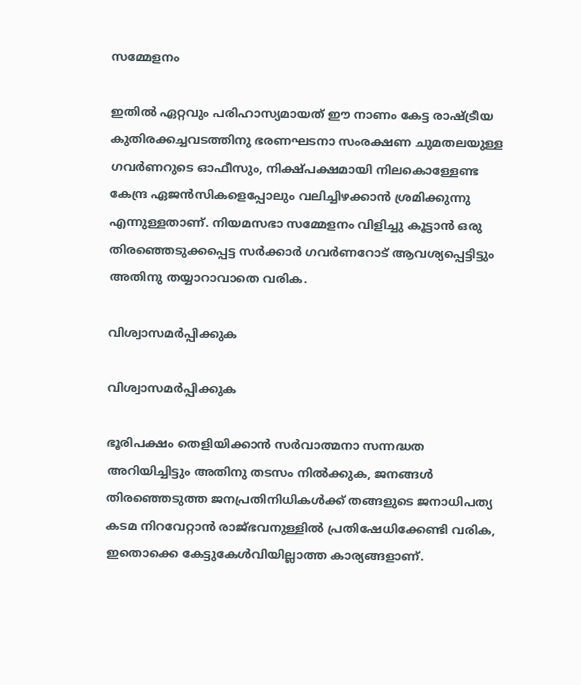സമ്മേളനം

ഇതിൽ ഏറ്റവും പരിഹാസ്യമായത് ഈ നാണം കേട്ട രാഷ്ട്രീയ കുതിരക്കച്ചവടത്തിനു ഭരണഘടനാ സംരക്ഷണ ചുമതലയുള്ള ഗവർണറുടെ ഓഫീസും, നിക്ഷ്പക്ഷമായി നിലകൊള്ളേണ്ട കേന്ദ്ര ഏജൻസികളെപ്പോലും വലിച്ചിഴക്കാൻ ശ്രമിക്കുന്നു എന്നുള്ളതാണ്. നിയമസഭാ സമ്മേളനം വിളിച്ചു കൂട്ടാൻ ഒരു തിരഞ്ഞെടുക്കപ്പെട്ട സർക്കാർ ഗവർണറോട് ആവശ്യപ്പെട്ടിട്ടും അതിനു തയ്യാറാവാതെ വരിക.

വിശ്വാസമർപ്പിക്കുക

വിശ്വാസമർപ്പിക്കുക

ഭൂരിപക്ഷം തെളിയിക്കാൻ സർവാത്മനാ സന്നദ്ധത അറിയിച്ചിട്ടും അതിനു തടസം നിൽക്കുക, ജനങ്ങൾ തിരഞ്ഞെടുത്ത ജനപ്രതിനിധികൾക്ക് തങ്ങളുടെ ജനാധിപത്യ കടമ നിറവേറ്റാൻ രാജ്ഭവനുള്ളിൽ പ്രതിഷേധിക്കേണ്ടി വരിക, ഇതൊക്കെ കേട്ടുകേൾവിയില്ലാത്ത കാര്യങ്ങളാണ്.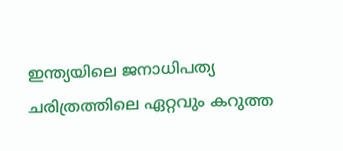ഇന്ത്യയിലെ ജനാധിപത്യ ചരിത്രത്തിലെ ഏറ്റവും കറുത്ത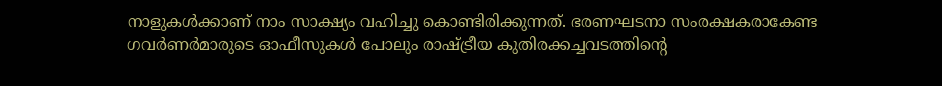നാളുകൾക്കാണ് നാം സാക്ഷ്യം വഹിച്ചു കൊണ്ടിരിക്കുന്നത്. ഭരണഘടനാ സംരക്ഷകരാകേണ്ട ഗവർണർമാരുടെ ഓഫീസുകൾ പോലും രാഷ്ട്രീയ കുതിരക്കച്ചവടത്തിന്റെ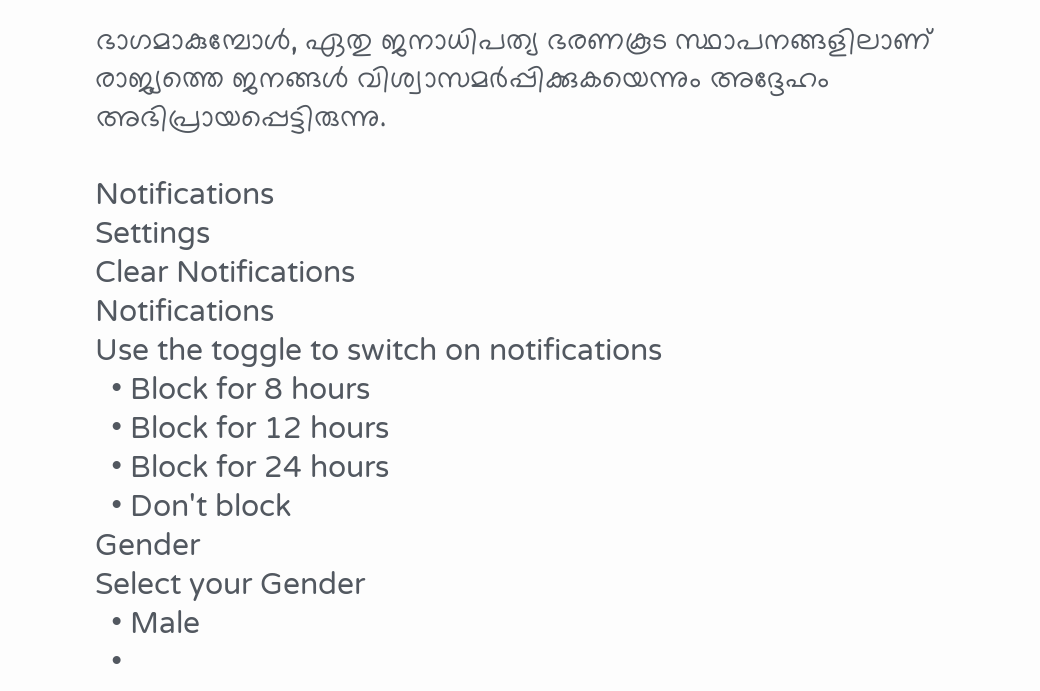ഭാഗമാകുമ്പോൾ, ഏതു ജനാധിപത്യ ഭരണകൂട സ്ഥാപനങ്ങളിലാണ് രാജ്യത്തെ ജനങ്ങൾ വിശ്വാസമർപ്പിക്കുകയെന്നും അദ്ദേഹം അഭിപ്രായപ്പെട്ടിരുന്നു.

Notifications
Settings
Clear Notifications
Notifications
Use the toggle to switch on notifications
  • Block for 8 hours
  • Block for 12 hours
  • Block for 24 hours
  • Don't block
Gender
Select your Gender
  • Male
  •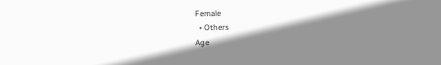Female
  • Others
Age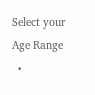Select your Age Range
  •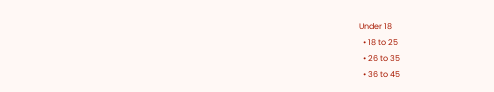Under 18
  • 18 to 25
  • 26 to 35
  • 36 to 45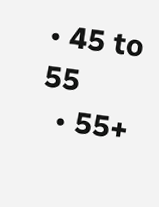• 45 to 55
  • 55+